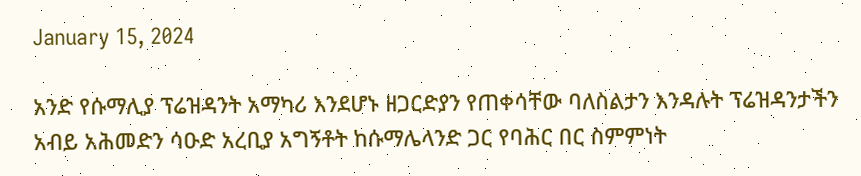January 15, 2024

አንድ የሱማሊያ ፕሬዝዳንት አማካሪ እንደሆኑ ዘጋርድያን የጠቀሳቸው ባለስልታን እንዳሉት ፕሬዝዳንታችን አብይ አሕመድን ሳዑድ አረቢያ አግኝቶት ከሱማሌላንድ ጋር የባሕር በር ስምምነት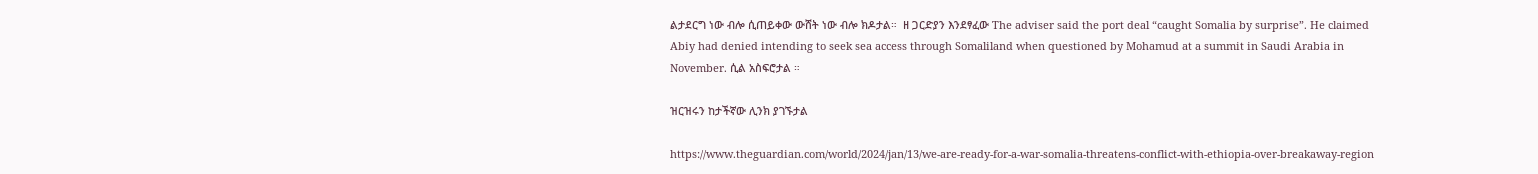ልታደርግ ነው ብሎ ሲጠይቀው ውሸት ነው ብሎ ክዶታል።  ዘ ጋርድያን እንደፃፈው The adviser said the port deal “caught Somalia by surprise”. He claimed Abiy had denied intending to seek sea access through Somaliland when questioned by Mohamud at a summit in Saudi Arabia in November. ሲል አስፍሮታል ።

ዝርዝሩን ከታችኛው ሊንክ ያገኙታል

https://www.theguardian.com/world/2024/jan/13/we-are-ready-for-a-war-somalia-threatens-conflict-with-ethiopia-over-breakaway-region